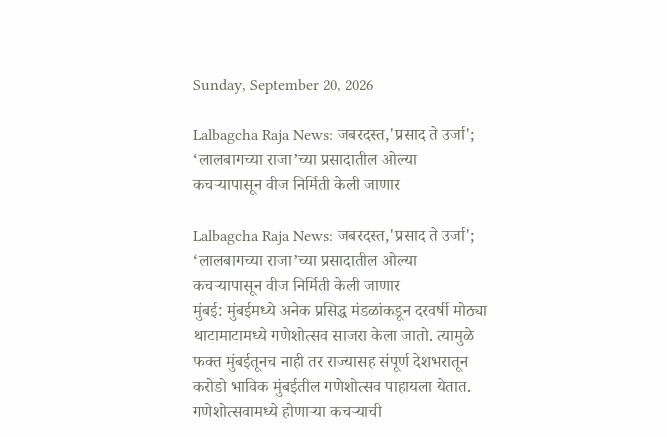Sunday, September 20, 2026

Lalbagcha Raja News: जबरदस्त,'प्रसाद ते उर्जा'; ‘लालबागच्या राजा’च्या प्रसादातील ओल्या कचऱ्यापासून वीज निर्मिती केली जाणार

Lalbagcha Raja News: जबरदस्त,'प्रसाद ते उर्जा'; ‘लालबागच्या राजा’च्या प्रसादातील ओल्या कचऱ्यापासून वीज निर्मिती केली जाणार
मुंबई: मुंबईमध्ये अनेक प्रसिद्ध मंडळांकडून दरवर्षी मोठ्या थाटामाटामध्ये गणेशोत्सव साजरा केला जातो. त्यामुळे फक्त मुंबईतूनच नाही तर राज्यासह संपूर्ण देशभरातून करोडो भाविक मुंबईतील गणेशोत्सव पाहायला येतात. गणेशोत्सवामध्ये होणाऱ्या कचऱ्याची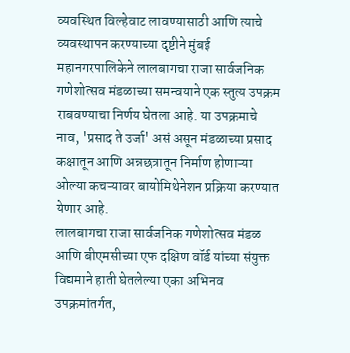व्यवस्थित विल्हेवाट लावण्यासाठी आणि त्याचे व्यवस्थापन करण्याच्या दृष्टीने मुंबई महानगरपालिकेने लालबागचा राजा सार्वजनिक गणेशोत्सव मंडळाच्या समन्वयाने एक स्तुत्य उपक्रम राबवण्याचा निर्णय घेतला आहे. या उपक्रमाचे नाव, 'प्रसाद ते उर्जा' असं असून मंडळाच्या प्रसाद कक्षातून आणि अन्नछत्रातून निर्माण होणाऱ्या ओल्या कचऱ्यावर बायोमिथेनेशन प्रक्रिया करण्यात येणार आहे.
लालबागचा राजा सार्वजनिक गणेशोत्सव मंडळ आणि बीएमसीच्या एफ दक्षिण वॉर्ड यांच्या संयुक्त विद्यमाने हाती घेतलेल्या एका अभिनव उपक्रमांतर्गत,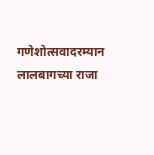गणेशोत्सवादरम्यान लालबागच्या राजा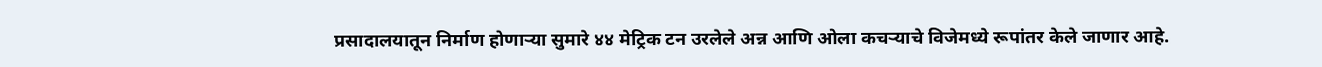प्रसादालयातून निर्माण होणाऱ्या सुमारे ४४ मेट्रिक टन उरलेले अन्न आणि ओला कचऱ्याचे विजेमध्ये रूपांतर केले जाणार आहे.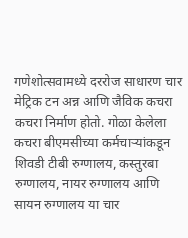गणेशोत्सवामध्ये दररोज साधारण चार मेट्रिक टन अन्न आणि जैविक कचरा कचरा निर्माण होतो. गोळा केलेला कचरा बीएमसीच्या कर्मचाऱ्यांकडून शिवडी टीबी रुग्णालय, कस्तुरबा रुग्णालय, नायर रुग्णालय आणि सायन रुग्णालय या चार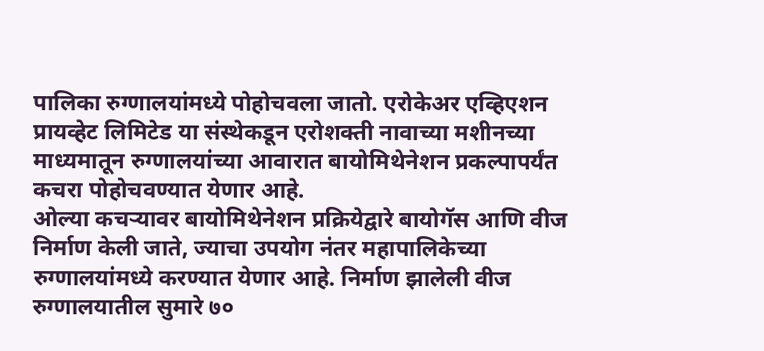पालिका रुग्णालयांमध्ये पोहोचवला जातो. एरोकेअर एव्हिएशन प्रायव्हेट लिमिटेड या संस्थेकडून एरोशक्ती नावाच्या मशीनच्या माध्यमातून रुग्णालयांच्या आवारात बायोमिथेनेशन प्रकल्पापर्यंत कचरा पोहोचवण्यात येणार आहे.
ओल्या कचऱ्यावर बायोमिथेनेशन प्रक्रियेद्वारे बायोगॅस आणि वीज निर्माण केली जाते, ज्याचा उपयोग नंतर महापालिकेच्या रुग्णालयांमध्ये करण्यात येणार आहे. निर्माण झालेली वीज रुग्णालयातील सुमारे ७०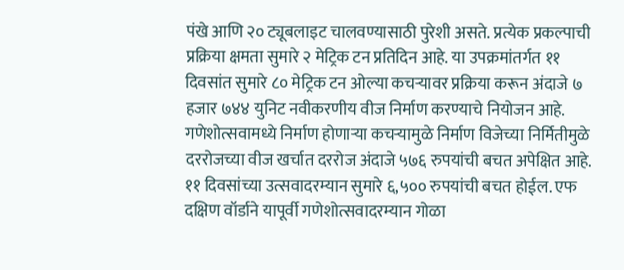पंखे आणि २० ट्यूबलाइट चालवण्यासाठी पुरेशी असते. प्रत्येक प्रकल्पाची प्रक्रिया क्षमता सुमारे २ मेट्रिक टन प्रतिदिन आहे. या उपक्रमांतर्गत ११ दिवसांत सुमारे ८० मेट्रिक टन ओल्या कचऱ्यावर प्रक्रिया करून अंदाजे ७ हजार ७४४ युनिट नवीकरणीय वीज निर्माण करण्याचे नियोजन आहे. गणेशोत्सवामध्ये निर्माण होणाऱ्या कचऱ्यामुळे निर्माण विजेच्या निर्मितीमुळे दररोजच्या वीज खर्चात दररोज अंदाजे ५७६ रुपयांची बचत अपेक्षित आहे. ११ दिवसांच्या उत्सवादरम्यान सुमारे ६,५०० रुपयांची बचत होईल. एफ दक्षिण वॉर्डाने यापूर्वी गणेशोत्सवादरम्यान गोळा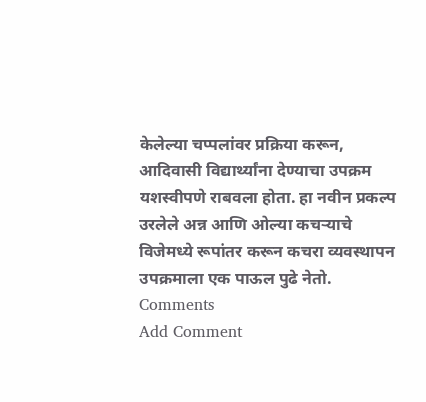केलेल्या चप्पलांवर प्रक्रिया करून, आदिवासी विद्यार्थ्यांना देण्याचा उपक्रम यशस्वीपणे राबवला होता. हा नवीन प्रकल्प उरलेले अन्न आणि ओल्या कचऱ्याचे विजेमध्ये रूपांतर करून कचरा व्यवस्थापन उपक्रमाला एक पाऊल पुढे नेतो.
Comments
Add Comment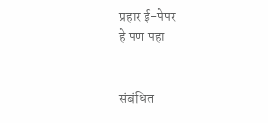प्रहार ई-पेपर
हे पण पहा


संबंधित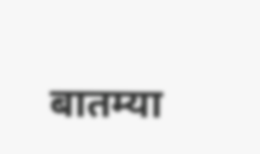बातम्या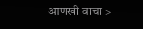आणखी वाचा >